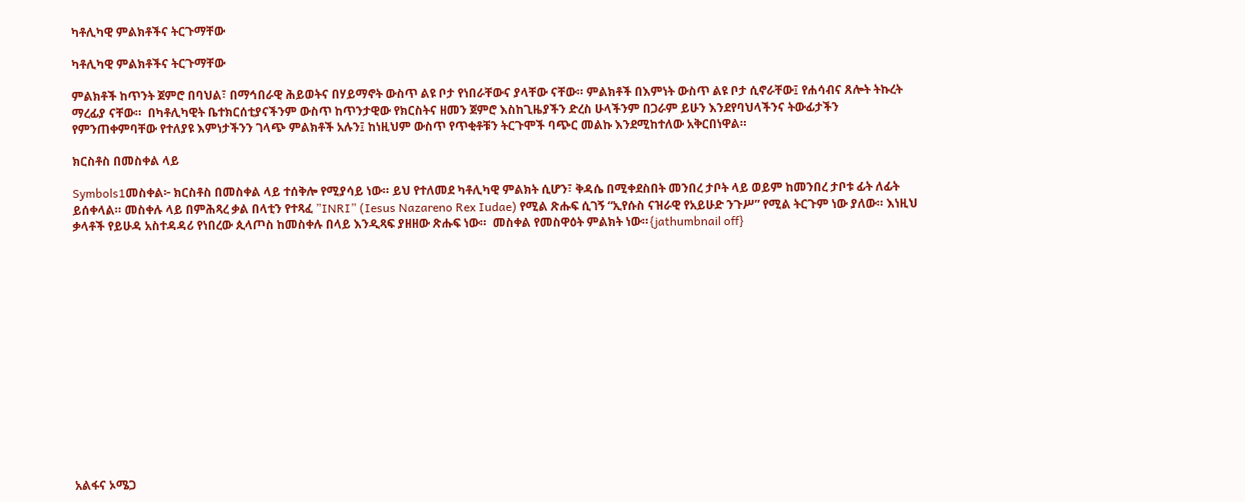ካቶሊካዊ ምልክቶችና ትርጉማቸው

ካቶሊካዊ ምልክቶችና ትርጉማቸው

ምልክቶች ከጥንት ጀምሮ በባህል፣ በማኅበራዊ ሕይወትና በሃይማኖት ውስጥ ልዩ ቦታ የነበራቸውና ያላቸው ናቸው። ምልክቶች በእምነት ውስጥ ልዩ ቦታ ሲኖራቸው፤ የሐሳብና ጸሎት ትኩረት ማረፊያ ናቸው።  በካቶሊካዊት ቤተክርሰቲያናችንም ውስጥ ከጥንታዊው የክርስትና ዘመን ጀምሮ እስከጊዜያችን ድረስ ሁላችንም በጋራም ይሁን እንደየባህላችንና ትውፊታችን የምንጠቀምባቸው የተለያዩ እምነታችንን ገላጭ ምልክቶች አሉን፤ ከነዚህም ውስጥ የጥቂቶቹን ትርጉሞች ባጭር መልኩ እንደሚከተለው አቅርበነዋል።

ክርስቶስ በመስቀል ላይ

Symbols1መስቀል፦ ክርስቶስ በመስቀል ላይ ተሰቅሎ የሚያሳይ ነው። ይህ የተለመደ ካቶሊካዊ ምልክት ሲሆን፣ ቅዳሴ በሚቀደስበት መንበረ ታቦት ላይ ወይም ከመንበረ ታቦቱ ፊት ለፊት ይሰቀላል። መስቀሉ ላይ በምሕጻረ ቃል በላቲን የተጻፈ ”INRI” (Iesus Nazareno Rex Iudae) የሚል ጽሑፍ ሲገኝ “ኢየሱስ ናዝራዊ የአይሁድ ንጉሥ” የሚል ትርጉም ነው ያለው። እነዚህ ቃላቶች የይሁዳ አስተዳዳሪ የነበረው ጲላጦስ ከመስቀሉ በላይ እንዲጻፍ ያዘዘው ጽሑፍ ነው።  መስቀል የመስዋዕት ምልክት ነው።{jathumbnail off}















አልፋና ኦሜጋ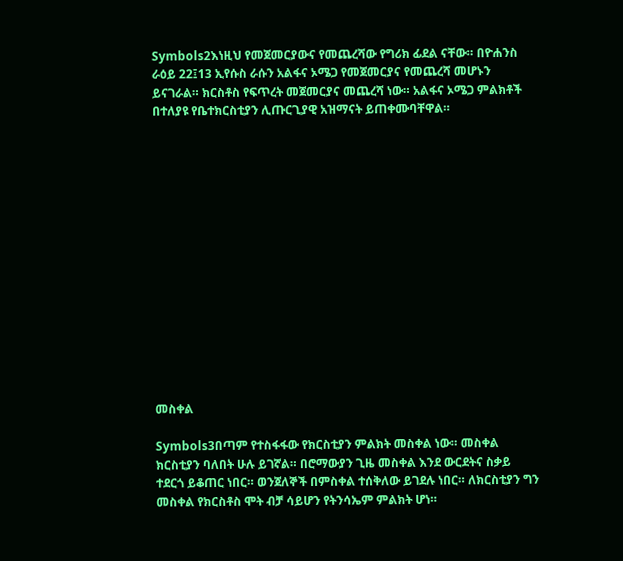Symbols2እነዚህ የመጀመርያውና የመጨረሻው የግሪክ ፊደል ናቸው። በዮሐንስ ራዕይ 22፤13 ኢየሱስ ራሱን አልፋና ኦሜጋ የመጀመርያና የመጨረሻ መሆኑን ይናገራል። ክርስቶስ የፍጥረት መጀመርያና መጨረሻ ነው። አልፋና ኦሜጋ ምልክቶች በተለያዩ የቤተክርስቲያን ሊጡርጊያዊ አዝማናት ይጠቀሙባቸዋል።















መስቀል

Symbols3በጣም የተስፋፋው የክርስቲያን ምልክት መስቀል ነው። መስቀል ክርስቲያን ባለበት ሁሉ ይገኛል። በሮማውያን ጊዜ መስቀል እንደ ውርደትና ስቃይ ተደርጎ ይቆጠር ነበር። ወንጀለኞች በምስቀል ተሰቅለው ይገደሉ ነበር። ለክርስቲያን ግን መስቀል የክርስቶስ ሞት ብቻ ሳይሆን የትንሳኤም ምልክት ሆነ።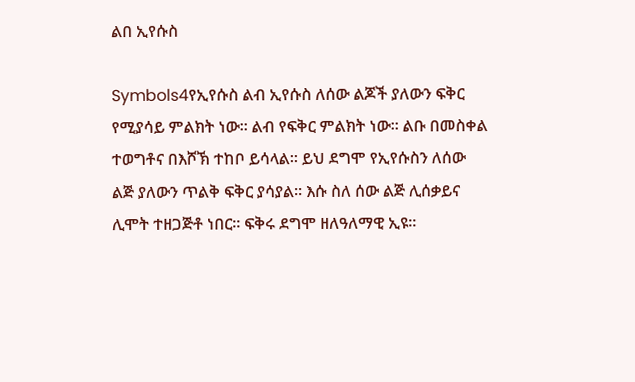ልበ ኢየሱስ

Symbols4የኢየሱስ ልብ ኢየሱስ ለሰው ልጆች ያለውን ፍቅር የሚያሳይ ምልክት ነው። ልብ የፍቅር ምልክት ነው። ልቡ በመስቀል ተወግቶና በእሾኽ ተከቦ ይሳላል። ይህ ደግሞ የኢየሱስን ለሰው ልጅ ያለውን ጥልቅ ፍቅር ያሳያል። እሱ ስለ ሰው ልጅ ሊሰቃይና ሊሞት ተዘጋጅቶ ነበር። ፍቅሩ ደግሞ ዘለዓለማዊ ኢዩ።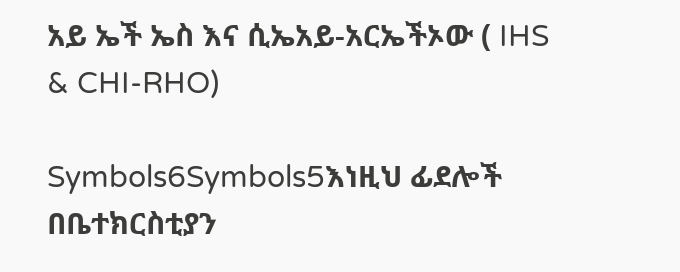አይ ኤች ኤስ እና ሲኤአይ-አርኤችኦው ( IHS & CHI-RHO)

Symbols6Symbols5እነዚህ ፊደሎች በቤተክርስቲያን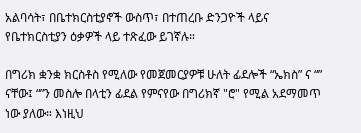አልባሳት፣ በቤተክርስቲያኖች ውስጥ፣ በተጠረቡ ድንጋዮች ላይና የቤተክርስቲያን ዕቃዎች ላይ ተጽፈው ይገኛሉ።

በግሪክ ቋንቋ ክርስቶስ የሚለው የመጀመርያዎቹ ሁለት ፊደሎች “ኤክስ” ና “” ናቸው፤ “”ን መስሎ በላቲን ፊደል የምናየው በግሪክኛ "ሮ" የሚል አደማመጥ ነው ያለው። እነዚህ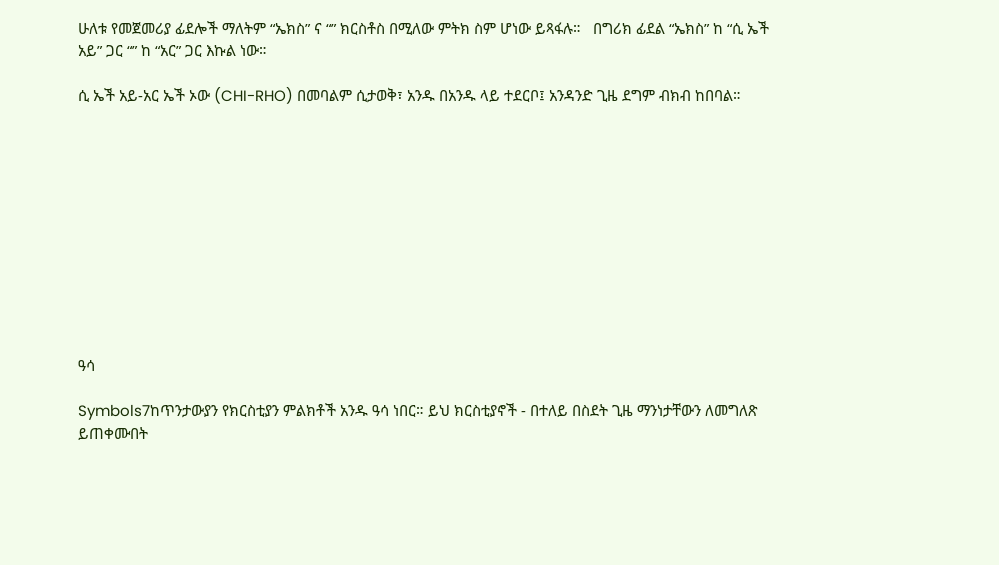ሁለቱ የመጀመሪያ ፊደሎች ማለትም “ኤክስ” ና “” ክርስቶስ በሚለው ምትክ ስም ሆነው ይጻፋሉ።   በግሪክ ፊደል “ኤክስ” ከ “ሲ ኤች አይ” ጋር “” ከ “አር” ጋር እኩል ነው።

ሲ ኤች አይ-አር ኤች ኦው (CHI-RHO) በመባልም ሲታወቅ፣ አንዱ በአንዱ ላይ ተደርቦ፤ አንዳንድ ጊዜ ደግም ብክብ ከበባል።











ዓሳ

Symbols7ከጥንታውያን የክርስቲያን ምልክቶች አንዱ ዓሳ ነበር። ይህ ክርስቲያኖች - በተለይ በስደት ጊዜ ማንነታቸውን ለመግለጽ ይጠቀሙበት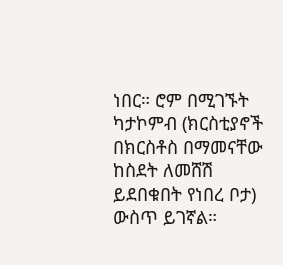ነበር። ሮም በሚገኙት ካታኮምብ (ክርስቲያኖች በክርስቶስ በማመናቸው ከስደት ለመሸሽ ይደበቁበት የነበረ ቦታ) ውስጥ ይገኛል።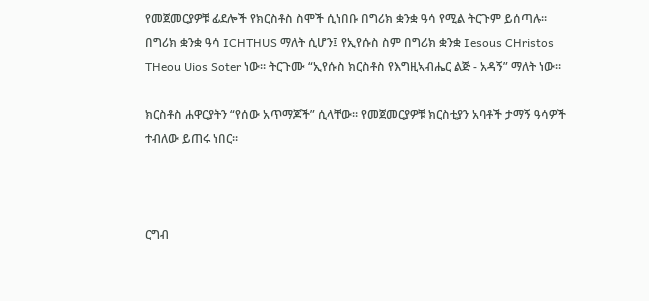የመጀመርያዎቹ ፊደሎች የክርስቶስ ስሞች ሲነበቡ በግሪክ ቋንቋ ዓሳ የሚል ትርጉም ይሰጣሉ። በግሪክ ቋንቋ ዓሳ ICHTHUS ማለት ሲሆን፤ የኢየሱስ ስም በግሪክ ቋንቋ Iesous CHristos THeou Uios Soter ነው። ትርጉሙ “ኢየሱስ ክርስቶስ የእግዚኣብሔር ልጅ - አዳኝ” ማለት ነው።

ክርስቶስ ሐዋርያትን “የሰው አጥማጆች” ሲላቸው። የመጀመርያዎቹ ክርስቲያን አባቶች ታማኝ ዓሳዎች ተብለው ይጠሩ ነበር።



ርግብ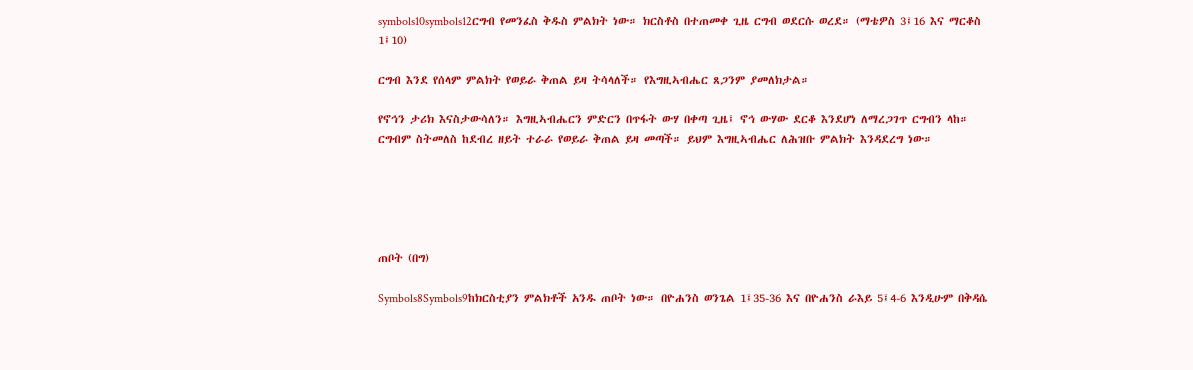symbols10symbols12ርግብ የመንፈስ ቅዱስ ምልክት ነው። ክርስቶስ በተጠመቀ ጊዜ ርግብ ወደርሱ ወረደ። (ማቴዎስ 3፤16 እና ማርቆስ 1፤10)

ርግብ እንደ የሰላም ምልክት የወይራ ቅጠል ይዛ ትሳላለች። የእግዚኣብሔር ጸጋንም ያመለክታል።

የኖኅን ታሪክ እናስታውሳለን። እግዚኣብሔርን ምድርን በጥፋት ውሃ በቀጣ ጊዜ፤ ኖኅ ውሃው ደርቆ እንደሆነ ለማረጋገጥ ርግብን ላከ። ርግብም ስትመለስ ከደብረ ዘይት ተራራ የወይራ ቅጠል ይዛ መጣች። ይህም እግዚኣብሔር ለሕዝቡ ምልክት እንዳደረግ ነው።





ጠቦት (በግ)

Symbols8Symbols9ከክርስቲያን ምልክቶች አንዱ ጠቦት ነው። በዮሐንስ ወንጌል 1፤35-36 እና በዮሐንስ ራእይ 5፤4-6 እንዲሁም በቅዳሴ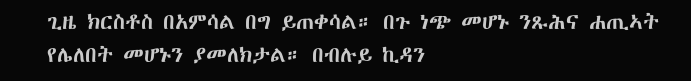ጊዜ ክርስቶስ በአምሳል በግ ይጠቀሳል። በጉ ነጭ መሆኑ ንጹሕና ሐጢኣት የሌለበት መሆኑን ያመለክታል። በብሉይ ኪዳን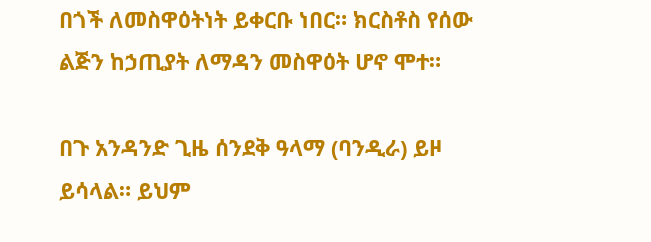በጎች ለመስዋዕትነት ይቀርቡ ነበር። ክርስቶስ የሰው ልጅን ከኃጢያት ለማዳን መስዋዕት ሆኖ ሞተ።

በጉ አንዳንድ ጊዜ ሰንደቅ ዓላማ (ባንዲራ) ይዞ ይሳላል። ይህም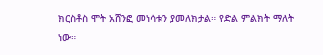ክርስቶስ ሞት አሸንፎ መነሳቱን ያመለክታል። የድል ምልክት ማለት ነው።